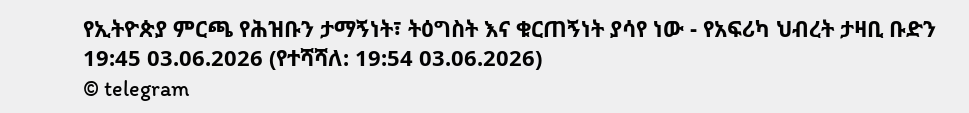የኢትዮጵያ ምርጫ የሕዝቡን ታማኝነት፣ ትዕግስት እና ቁርጠኝነት ያሳየ ነው - የአፍሪካ ህብረት ታዛቢ ቡድን
19:45 03.06.2026 (የተሻሻለ: 19:54 03.06.2026)
© telegram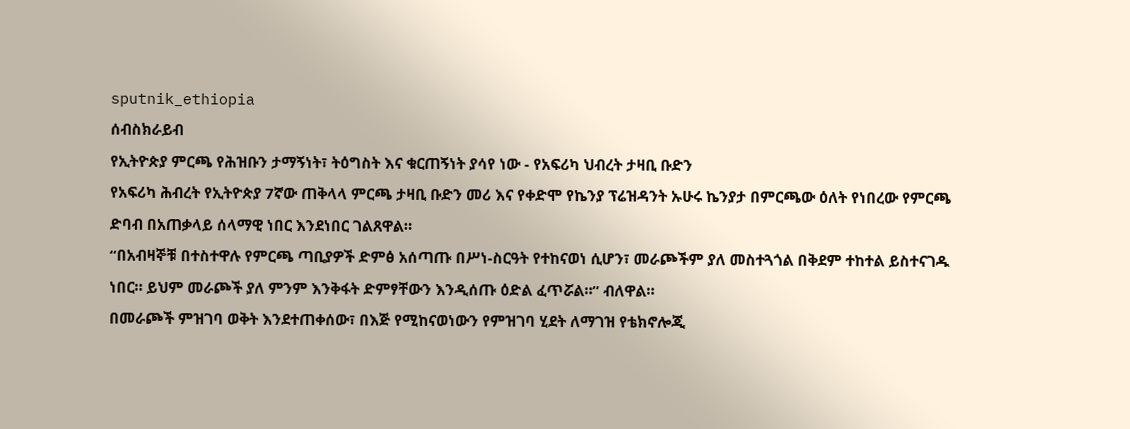sputnik_ethiopia
ሰብስክራይብ
የኢትዮጵያ ምርጫ የሕዝቡን ታማኝነት፣ ትዕግስት እና ቁርጠኝነት ያሳየ ነው - የአፍሪካ ህብረት ታዛቢ ቡድን
የአፍሪካ ሕብረት የኢትዮጵያ 7ኛው ጠቅላላ ምርጫ ታዛቢ ቡድን መሪ እና የቀድሞ የኬንያ ፕሬዝዳንት ኡሁሩ ኬንያታ በምርጫው ዕለት የነበረው የምርጫ ድባብ በአጠቃላይ ሰላማዊ ነበር እንደነበር ገልጸዋል።
“በአብዛኞቹ በተስተዋሉ የምርጫ ጣቢያዎች ድምፅ አሰጣጡ በሥነ-ስርዓት የተከናወነ ሲሆን፣ መራጮችም ያለ መስተጓጎል በቅደም ተከተል ይስተናገዱ ነበር። ይህም መራጮች ያለ ምንም እንቅፋት ድምፃቸውን እንዲሰጡ ዕድል ፈጥሯል።” ብለዋል።
በመራጮች ምዝገባ ወቅት እንደተጠቀሰው፣ በእጅ የሚከናወነውን የምዝገባ ሂደት ለማገዝ የቴክኖሎጂ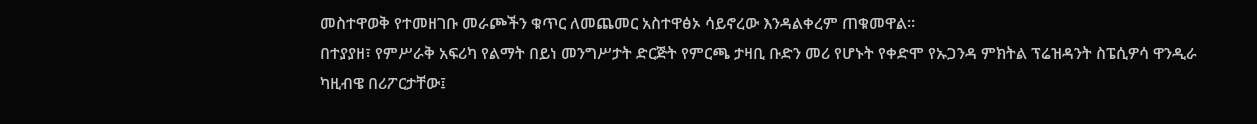መስተዋወቅ የተመዘገቡ መራጮችን ቁጥር ለመጨመር አስተዋፅኦ ሳይኖረው እንዳልቀረም ጠቁመዋል።
በተያያዘ፣ የምሥራቅ አፍሪካ የልማት በይነ መንግሥታት ድርጅት የምርጫ ታዛቢ ቡድን መሪ የሆኑት የቀድሞ የኡጋንዳ ምክትል ፕሬዝዳንት ስፔሲዎሳ ዋንዲራ ካዚብዌ በሪፖርታቸው፤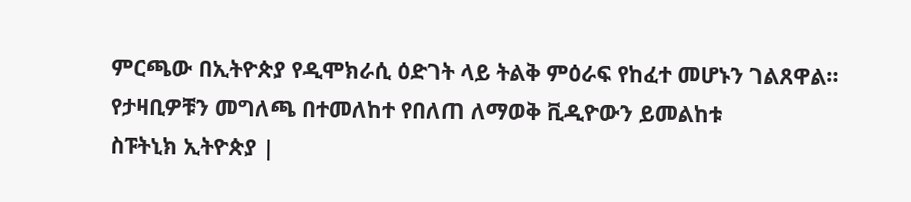ምርጫው በኢትዮጵያ የዲሞክራሲ ዕድገት ላይ ትልቅ ምዕራፍ የከፈተ መሆኑን ገልጸዋል።
የታዛቢዎቹን መግለጫ በተመለከተ የበለጠ ለማወቅ ቪዲዮውን ይመልከቱ
ስፑትኒክ ኢትዮጵያ |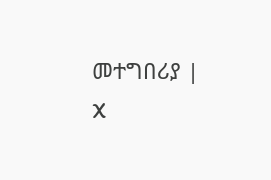መተግበሪያ | X